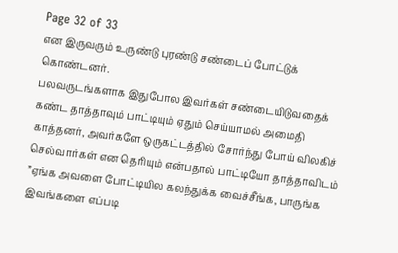Page 32 of 33
என இருவரும் உருண்டு புரண்டு சண்டைப் போட்டுக் கொண்டனர்.
பலவருடங்களாக இதுபோல இவர்கள் சண்டையிடுவதைக் கண்ட தாத்தாவும் பாட்டியும் ஏதும் செய்யாமல் அமைதி காத்தனர், அவர்களே ஒருகட்டத்தில் சோர்ந்து போய் விலகிச் செல்வார்கள் என தெரியும் என்பதால் பாட்டியோ தாத்தாவிடம்
”ஏங்க அவளை போட்டியில கலந்துக்க வைச்சீங்க, பாருங்க இவங்களை எப்படி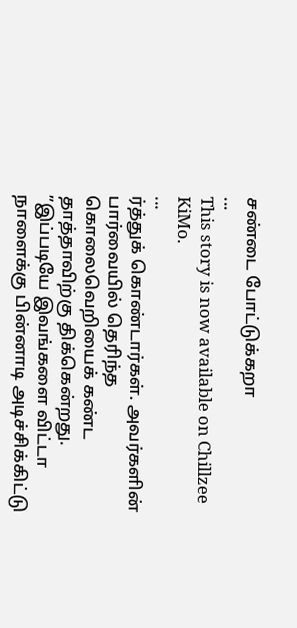சண்டை போட்டுக்கறா
...
This story is now available on Chillzee KiMo.
...
ர்த்துக் கொண்டார்கள். அவர்களின் பார்வையில் தெரிந்த கொலைவெறியைக் கண்ட தாத்தாவிற்கு திக்கென்றது.
”இப்படியே இவங்களை விட்டா நாளைக்கு பின்னாடி அடிச்சிக்கிட்டு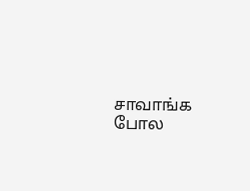சாவாங்க போல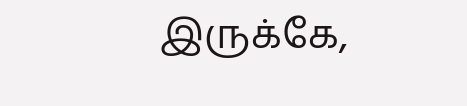இருக்கே,